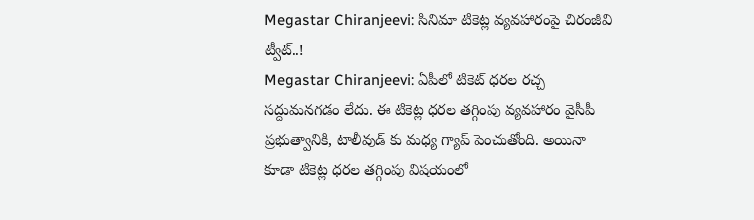Megastar Chiranjeevi: సినిమా టికెట్ల వ్యవహారంపై చిరంజీవి ట్వీట్..!
Megastar Chiranjeevi: ఏపీలో టికెట్ ధరల రచ్చ సద్దుమనగడం లేదు. ఈ టికెట్ల ధరల తగ్గింపు వ్యవహారం వైసీపీ ప్రభుత్వానికి, టాలీవుడ్ కు మధ్య గ్యాప్ పెంచుతోంది. అయినా కూడా టికెట్ల ధరల తగ్గింపు విషయంలో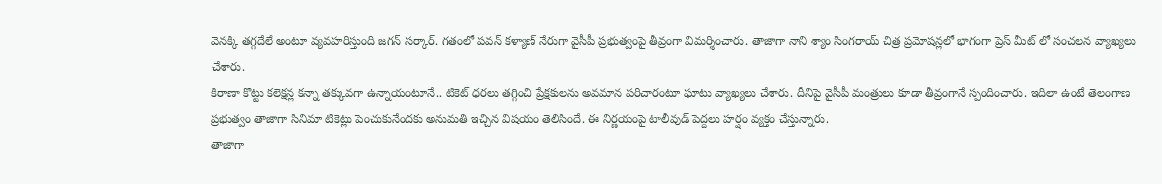వెనక్కి తగ్గదేలే అంటూ వ్యవహరిస్తుంది జగన్ సర్కార్. గతంలో పవన్ కళ్యాణ్ నేరుగా వైసీపీ ప్రభుత్వంపై తీవ్రంగా విమర్శించారు. తాజాగా నాని శ్యాం సింగరాయ్ చిత్ర ప్రమోషన్లలో భాగంగా ప్రెస్ మీట్ లో సంచలన వ్యాఖ్యలు చేశారు.
కిరాణా కొట్టు కలెక్షన్ల కన్నా తక్కువగా ఉన్నాయంటూనే.. టికెట్ ధరలు తగ్గించి ప్రేక్షకులను అవమాన పరిచారంటూ ఘాటు వ్యాఖ్యలు చేశారు. దీనిపై వైసీపీ మంత్రులు కూడా తీవ్రంగానే స్పందించారు. ఇదిలా ఉంటే తెలంగాణ ప్రభుత్వం తాజాగా సినిమా టికెట్లు పెంచుకునేందకు అనుమతి ఇచ్చిన విషయం తెలిసిందే. ఈ నిర్ణయంపై టాలీవుడ్ పెద్దలు హర్షం వ్యక్తం చేస్తున్నారు.
తాజాగా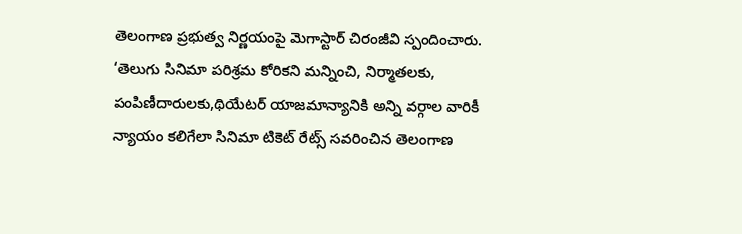తెలంగాణ ప్రభుత్వ నిర్ణయంపై మెగాస్టార్ చిరంజీవి స్పందించారు. ‘తెలుగు సినిమా పరిశ్రమ కోరికని మన్నించి, నిర్మాతలకు, పంపిణీదారులకు,థియేటర్ యాజమాన్యానికి అన్ని వర్గాల వారికీ న్యాయం కలిగేలా సినిమా టికెట్ రేట్స్ సవరించిన తెలంగాణ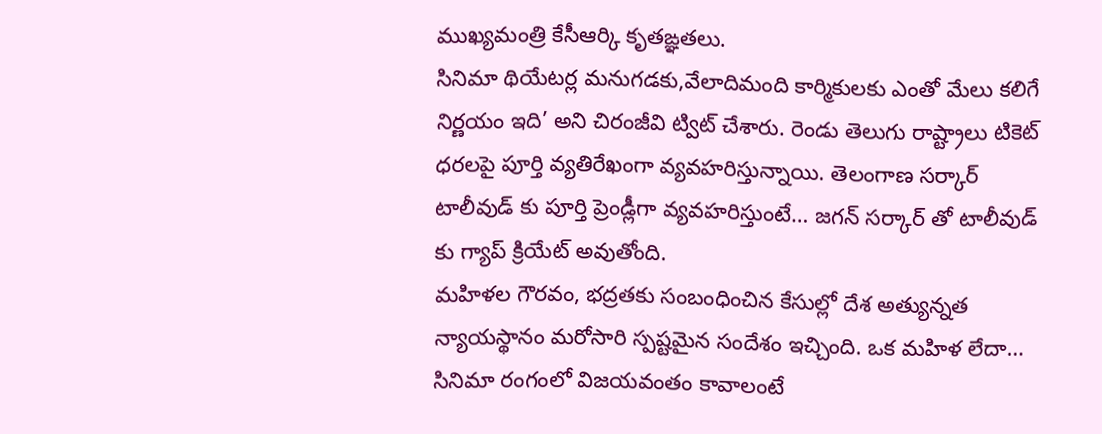ముఖ్యమంత్రి కేసీఆర్కి కృతఙ్ఞతలు.
సినిమా థియేటర్ల మనుగడకు,వేలాదిమంది కార్మికులకు ఎంతో మేలు కలిగే నిర్ణయం ఇది’ అని చిరంజీవి ట్విట్ చేశారు. రెండు తెలుగు రాష్ట్రాలు టికెట్ ధరలపై పూర్తి వ్యతిరేఖంగా వ్యవహరిస్తున్నాయి. తెలంగాణ సర్కార్ టాలీవుడ్ కు పూర్తి ప్రెండ్లీగా వ్యవహరిస్తుంటే… జగన్ సర్కార్ తో టాలీవుడ్ కు గ్యాప్ క్రియేట్ అవుతోంది.
మహిళల గౌరవం, భద్రతకు సంబంధించిన కేసుల్లో దేశ అత్యున్నత న్యాయస్థానం మరోసారి స్పష్టమైన సందేశం ఇచ్చింది. ఒక మహిళ లేదా…
సినిమా రంగంలో విజయవంతం కావాలంటే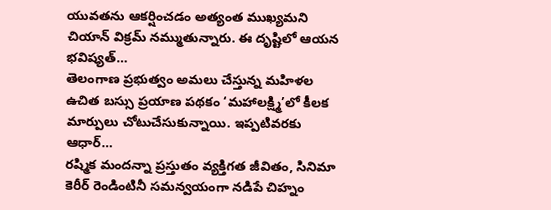యువతను ఆకర్షించడం అత్యంత ముఖ్యమని చియాన్ విక్రమ్ నమ్ముతున్నారు. ఈ దృష్టిలో ఆయన భవిష్యత్…
తెలంగాణ ప్రభుత్వం అమలు చేస్తున్న మహిళల ఉచిత బస్సు ప్రయాణ పథకం ‘మహాలక్ష్మి’లో కీలక మార్పులు చోటుచేసుకున్నాయి. ఇప్పటివరకు ఆధార్…
రష్మిక మందన్నా ప్రస్తుతం వ్యక్తిగత జీవితం, సినిమా కెరీర్ రెండింటినీ సమన్వయంగా నడిపే చిహ్నం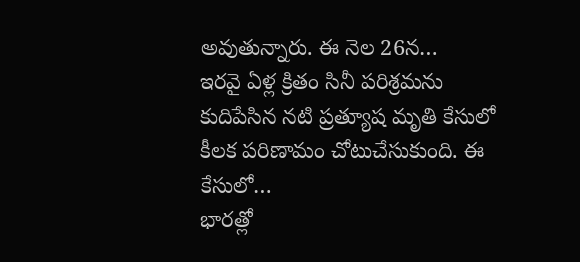అవుతున్నారు. ఈ నెల 26న…
ఇరవై ఏళ్ల క్రితం సినీ పరిశ్రమను కుదిపేసిన నటి ప్రత్యూష మృతి కేసులో కీలక పరిణామం చోటుచేసుకుంది. ఈ కేసులో…
భారత్లో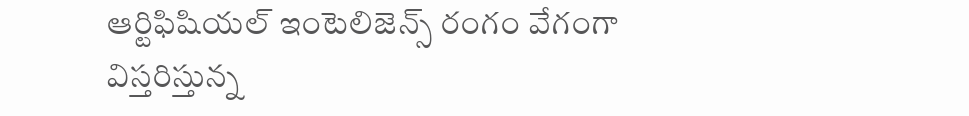ఆర్టిఫిషియల్ ఇంటెలిజెన్స్ రంగం వేగంగా విస్తరిస్తున్న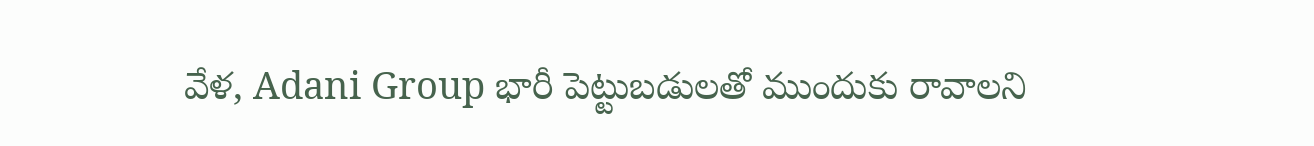వేళ, Adani Group భారీ పెట్టుబడులతో ముందుకు రావాలని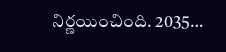నిర్ణయించింది. 2035…